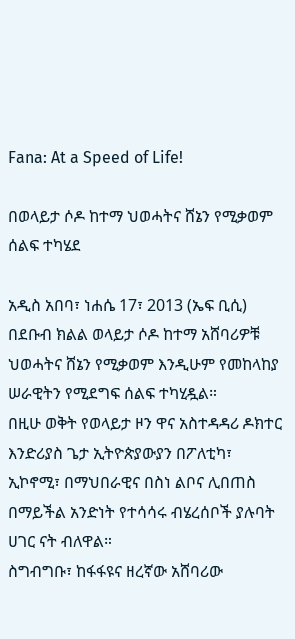Fana: At a Speed of Life!

በወላይታ ሶዶ ከተማ ህወሓትና ሸኔን የሚቃወም ሰልፍ ተካሄደ

አዲስ አበባ፣ ነሐሴ 17፣ 2013 (ኤፍ ቢሲ) በደቡብ ክልል ወላይታ ሶዶ ከተማ አሸባሪዎቹ ህወሓትና ሸኔን የሚቃወም እንዲሁም የመከላከያ ሠራዊትን የሚደግፍ ሰልፍ ተካሂዷል።
በዚሁ ወቅት የወላይታ ዞን ዋና አስተዳዳሪ ዶክተር እንድሪያስ ጌታ ኢትዮጵያውያን በፖለቲካ፣ ኢኮኖሚ፣ በማህበራዊና በስነ ልቦና ሊበጠስ በማይችል አንድነት የተሳሳሩ ብሄረሰቦች ያሉባት ሀገር ናት ብለዋል።
ስግብግቡ፣ ከፋፋዩና ዘረኛው አሸባሪው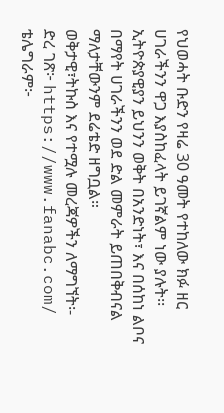የህወሓት ቡድን የዛሬ 30 ዓመት የተከለው ክፉ ዘር ሀገራችንን ዋጋ እያስከፈላት ይገኛልም ነው ያሉት፡፡
ኢትዮጵያዊያን ይህንን ወቅት በአንድነት፣ እና በሰከነ ልቦና በማየት ሀገራችንን ወደ ድል መምራት ይጠበቅብናል ማለታቸውንም ደሬቴድ ዘግቧል።
ወቅታዊ፣ትኩስ እና የተሟሉ መረጃዎችን ለማግኘት፡-
ድረ ገጽ፦ https://www.fanabc.com/
ቴሌግራም፦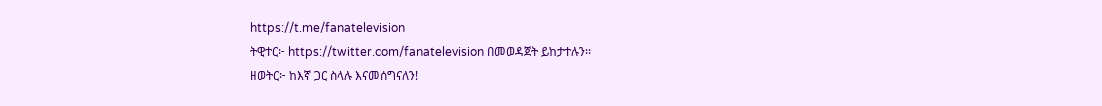https://t.me/fanatelevision
ትዊተር፦ https://twitter.com/fanatelevision በመወዳጀት ይከታተሉን፡፡
ዘወትር፦ ከእኛ ጋር ስላሉ እናመሰግናለን!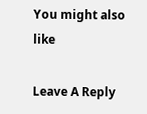You might also like

Leave A Reply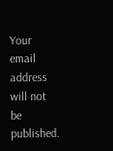Your email address will not be published.